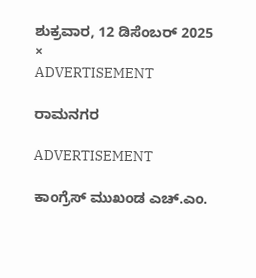ಶುಕ್ರವಾರ, 12 ಡಿಸೆಂಬರ್ 2025
×
ADVERTISEMENT

ರಾಮನಗರ

ADVERTISEMENT

ಕಾಂಗ್ರೆಸ್ ಮುಖಂಡ ಎಚ್‌.ಎಂ.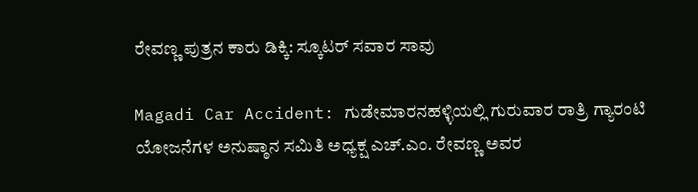ರೇವಣ್ಣ ಪುತ್ರನ ಕಾರು ಡಿಕ್ಕಿ: ಸ್ಕೂಟರ್ ಸವಾರ ಸಾವು

Magadi Car Accident: ಗುಡೇಮಾರನಹಳ್ಳಿಯಲ್ಲಿ‌ ಗುರುವಾರ ರಾತ್ರಿ ಗ್ಯಾರಂಟಿ ಯೋಜನೆಗಳ ಅನುಷ್ಠಾನ ಸಮಿತಿ ಅಧ್ಯಕ್ಷ ಎಚ್‌.ಎಂ. ರೇವಣ್ಣ ಅವರ‌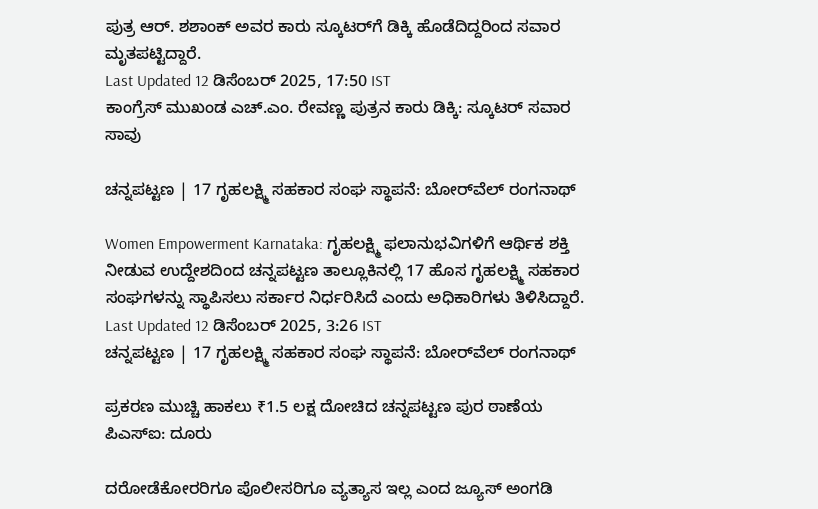ಪುತ್ರ ಆರ್. ಶಶಾಂಕ್ ಅವರ ಕಾರು‌ ಸ್ಕೂಟರ್‌ಗೆ ಡಿಕ್ಕಿ ಹೊಡೆದಿದ್ದರಿಂದ ಸವಾರ ಮೃತಪಟ್ಟಿದ್ದಾರೆ.
Last Updated 12 ಡಿಸೆಂಬರ್ 2025, 17:50 IST
ಕಾಂಗ್ರೆಸ್ ಮುಖಂಡ ಎಚ್‌.ಎಂ. ರೇವಣ್ಣ ಪುತ್ರನ ಕಾರು ಡಿಕ್ಕಿ: ಸ್ಕೂಟರ್ ಸವಾರ ಸಾವು

ಚನ್ನಪಟ್ಟಣ | 17 ಗೃಹಲಕ್ಷ್ಮಿ ಸಹಕಾರ ಸಂಘ ಸ್ಥಾಪನೆ: ಬೋರ್‌ವೆಲ್ ರಂಗನಾಥ್

Women Empowerment Karnataka: ಗೃಹಲಕ್ಷ್ಮಿ ಫಲಾನುಭವಿಗಳಿಗೆ ಆರ್ಥಿಕ ಶಕ್ತಿ ನೀಡುವ ಉದ್ದೇಶದಿಂದ ಚನ್ನಪಟ್ಟಣ ತಾಲ್ಲೂಕಿನಲ್ಲಿ 17 ಹೊಸ ಗೃಹಲಕ್ಷ್ಮಿ ಸಹಕಾರ ಸಂಘಗಳನ್ನು ಸ್ಥಾಪಿಸಲು ಸರ್ಕಾರ ನಿರ್ಧರಿಸಿದೆ ಎಂದು ಅಧಿಕಾರಿಗಳು ತಿಳಿಸಿದ್ದಾರೆ.
Last Updated 12 ಡಿಸೆಂಬರ್ 2025, 3:26 IST
ಚನ್ನಪಟ್ಟಣ | 17 ಗೃಹಲಕ್ಷ್ಮಿ ಸಹಕಾರ ಸಂಘ ಸ್ಥಾಪನೆ: ಬೋರ್‌ವೆಲ್ ರಂಗನಾಥ್

ಪ್ರಕರಣ ಮುಚ್ಚಿ ಹಾಕಲು ₹1.5 ಲಕ್ಷ ದೋಚಿದ ಚನ್ನಪಟ್ಟಣ ಪುರ ಠಾಣೆಯ ಪಿಎಸ್‌ಐ: ದೂರು

ದರೋಡೆಕೋರರಿಗೂ ಪೊಲೀಸರಿಗೂ ವ್ಯತ್ಯಾಸ ಇಲ್ಲ ಎಂದ ಜ್ಯೂಸ್‌ ಅಂಗಡಿ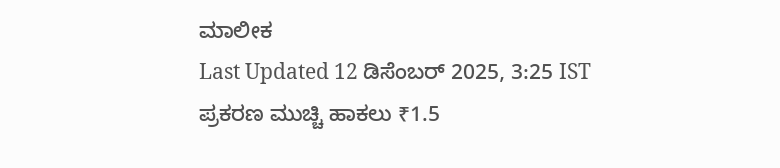ಮಾಲೀಕ
Last Updated 12 ಡಿಸೆಂಬರ್ 2025, 3:25 IST
ಪ್ರಕರಣ ಮುಚ್ಚಿ ಹಾಕಲು ₹1.5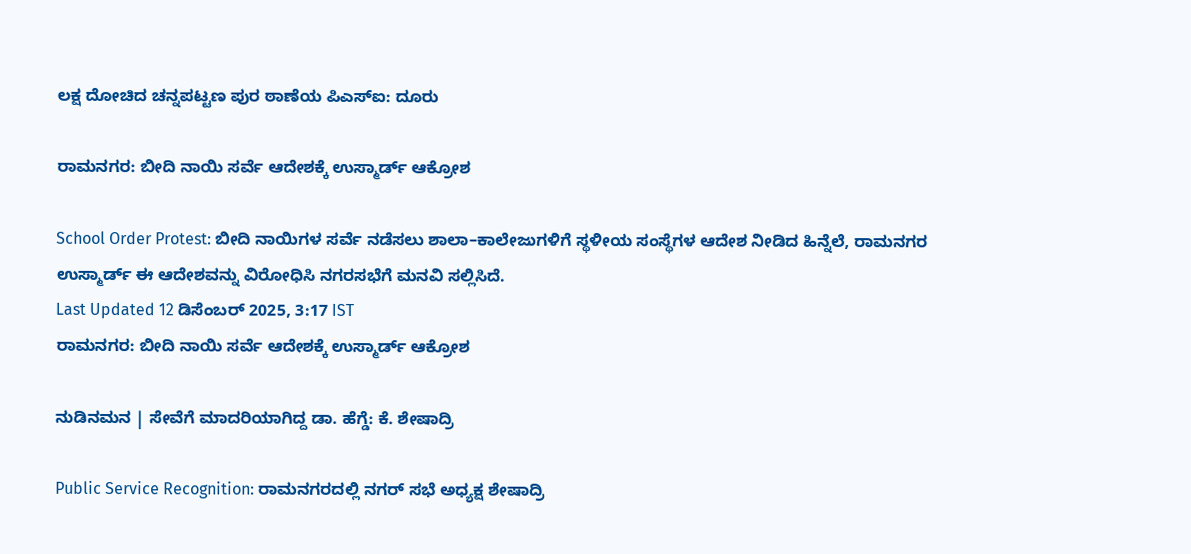ಲಕ್ಷ ದೋಚಿದ ಚನ್ನಪಟ್ಟಣ ಪುರ ಠಾಣೆಯ ಪಿಎಸ್‌ಐ: ದೂರು

ರಾಮನಗರ: ಬೀದಿ ನಾಯಿ ಸರ್ವೆ ಆದೇಶಕ್ಕೆ ಉಸ್ಮಾರ್ಡ್ ಆಕ್ರೋಶ

School Order Protest: ಬೀದಿ ನಾಯಿಗಳ ಸರ್ವೆ ನಡೆಸಲು ಶಾಲಾ–ಕಾಲೇಜುಗಳಿಗೆ ಸ್ಥಳೀಯ ಸಂಸ್ಥೆಗಳ ಆದೇಶ ನೀಡಿದ ಹಿನ್ನೆಲೆ, ರಾಮನಗರ ಉಸ್ಮಾರ್ಡ್ ಈ ಆದೇಶವನ್ನು ವಿರೋಧಿಸಿ ನಗರಸಭೆಗೆ ಮನವಿ ಸಲ್ಲಿಸಿದೆ.
Last Updated 12 ಡಿಸೆಂಬರ್ 2025, 3:17 IST
ರಾಮನಗರ: ಬೀದಿ ನಾಯಿ ಸರ್ವೆ ಆದೇಶಕ್ಕೆ ಉಸ್ಮಾರ್ಡ್ ಆಕ್ರೋಶ

ನುಡಿನಮನ | ಸೇವೆಗೆ ಮಾದರಿಯಾಗಿದ್ದ ಡಾ. ಹೆಗ್ಡೆ: ಕೆ. ಶೇಷಾದ್ರಿ

Public Service Recognition: ರಾಮನಗರದಲ್ಲಿ ನಗರ್ ಸಭೆ ಅಧ್ಯಕ್ಷ ಶೇಷಾದ್ರಿ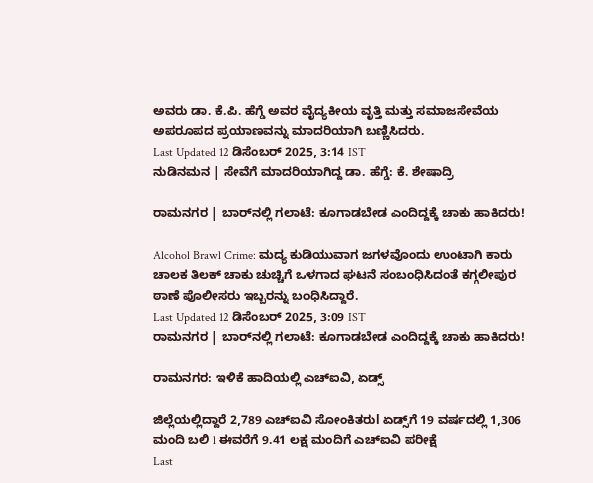ಅವರು ಡಾ. ಕೆ.ಪಿ. ಹೆಗ್ಡೆ ಅವರ ವೈದ್ಯಕೀಯ ವೃತ್ತಿ ಮತ್ತು ಸಮಾಜಸೇವೆಯ ಅಪರೂಪದ ಪ್ರಯಾಣವನ್ನು ಮಾದರಿಯಾಗಿ ಬಣ್ಣಿಸಿದರು.
Last Updated 12 ಡಿಸೆಂಬರ್ 2025, 3:14 IST
ನುಡಿನಮನ | ಸೇವೆಗೆ ಮಾದರಿಯಾಗಿದ್ದ ಡಾ. ಹೆಗ್ಡೆ: ಕೆ. ಶೇಷಾದ್ರಿ

ರಾಮನಗರ | ಬಾರ್‌ನಲ್ಲಿ ಗಲಾಟೆ: ಕೂಗಾಡಬೇಡ ಎಂದಿದ್ದಕ್ಕೆ ಚಾಕು ಹಾಕಿದರು!

Alcohol Brawl Crime: ಮದ್ಯ ಕುಡಿಯುವಾಗ ಜಗಳವೊಂದು ಉಂಟಾಗಿ ಕಾರು ಚಾಲಕ ತಿಲಕ್ ಚಾಕು ಚುಚ್ಚಿಗೆ ಒಳಗಾದ ಘಟನೆ ಸಂಬಂಧಿಸಿದಂತೆ ಕಗ್ಗಲೀಪುರ ಠಾಣೆ ಪೊಲೀಸರು ಇಬ್ಬರನ್ನು ಬಂಧಿಸಿದ್ದಾರೆ.
Last Updated 12 ಡಿಸೆಂಬರ್ 2025, 3:09 IST
ರಾಮನಗರ | ಬಾರ್‌ನಲ್ಲಿ ಗಲಾಟೆ: ಕೂಗಾಡಬೇಡ ಎಂದಿದ್ದಕ್ಕೆ ಚಾಕು ಹಾಕಿದರು!

ರಾಮನಗರ: ಇಳಿಕೆ ಹಾದಿಯಲ್ಲಿ ಎಚ್‌ಐವಿ, ಏಡ್ಸ್‌

ಜಿಲ್ಲೆಯಲ್ಲಿದ್ದಾರೆ 2,789 ಎಚ್‌ಐವಿ ಸೋಂಕಿತರುl ಏಡ್ಸ್‌ಗೆ 19 ವರ್ಷದಲ್ಲಿ 1,306 ಮಂದಿ ಬಲಿ l ಈವರೆಗೆ 9.41 ಲಕ್ಷ ಮಂದಿಗೆ ಎಚ್‌ಐವಿ ಪರೀಕ್ಷೆ
Last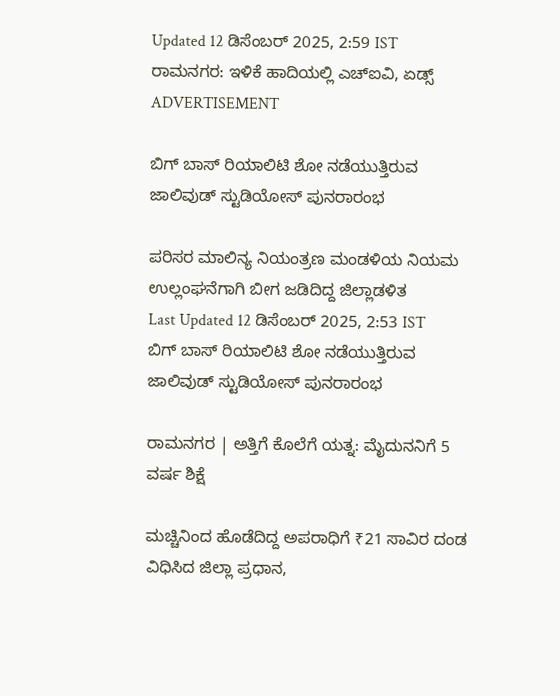Updated 12 ಡಿಸೆಂಬರ್ 2025, 2:59 IST
ರಾಮನಗರ: ಇಳಿಕೆ ಹಾದಿಯಲ್ಲಿ ಎಚ್‌ಐವಿ, ಏಡ್ಸ್‌
ADVERTISEMENT

ಬಿಗ್ ಬಾಸ್ ರಿಯಾಲಿಟಿ ಶೋ ನಡೆಯುತ್ತಿರುವ ಜಾಲಿವುಡ್ ಸ್ಟುಡಿಯೋಸ್ ಪುನರಾರಂಭ

ಪರಿಸರ ಮಾಲಿನ್ಯ ‌ನಿಯಂತ್ರಣ ಮಂಡಳಿಯ ನಿಯಮ ಉಲ್ಲಂಘನೆಗಾಗಿ ಬೀಗ ಜಡಿದಿದ್ದ ಜಿಲ್ಲಾಡಳಿತ
Last Updated 12 ಡಿಸೆಂಬರ್ 2025, 2:53 IST
ಬಿಗ್ ಬಾಸ್ ರಿಯಾಲಿಟಿ ಶೋ ನಡೆಯುತ್ತಿರುವ ಜಾಲಿವುಡ್ ಸ್ಟುಡಿಯೋಸ್ ಪುನರಾರಂಭ

ರಾಮನಗರ | ಅತ್ತಿಗೆ ಕೊಲೆಗೆ ಯತ್ನ: ಮೈದುನನಿಗೆ 5 ವರ್ಷ ಶಿಕ್ಷೆ

ಮಚ್ಚಿನಿಂದ ಹೊಡೆದಿದ್ದ ಅಪರಾಧಿಗೆ ₹21 ಸಾವಿರ ದಂಡ ವಿಧಿಸಿದ ಜಿಲ್ಲಾ ಪ್ರಧಾನ,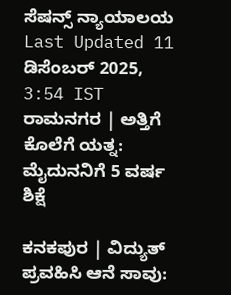ಸೆಷನ್ಸ್ ನ್ಯಾಯಾಲಯ
Last Updated 11 ಡಿಸೆಂಬರ್ 2025, 3:54 IST
ರಾಮನಗರ | ಅತ್ತಿಗೆ ಕೊಲೆಗೆ ಯತ್ನ: ಮೈದುನನಿಗೆ 5 ವರ್ಷ ಶಿಕ್ಷೆ

ಕನಕಪುರ | ವಿದ್ಯುತ್ ಪ್ರವಹಿಸಿ ಆನೆ ಸಾವು: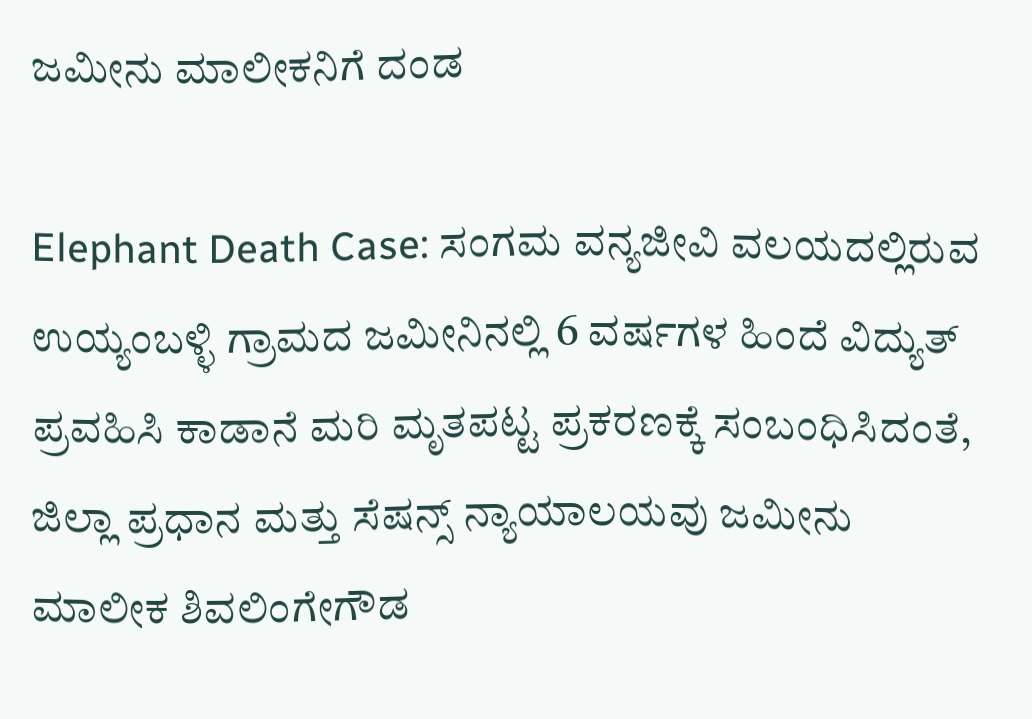ಜಮೀನು ಮಾಲೀಕನಿಗೆ ದಂಡ

Elephant Death Case: ಸಂಗಮ ವನ್ಯಜೀವಿ ವಲಯದಲ್ಲಿರುವ ಉಯ್ಯಂಬಳ್ಳಿ ಗ್ರಾಮದ ಜಮೀನಿನಲ್ಲಿ 6 ವರ್ಷಗಳ ಹಿಂದೆ ವಿದ್ಯುತ್ ಪ್ರವಹಿಸಿ ಕಾಡಾನೆ ಮರಿ ಮೃತಪಟ್ಟ ಪ್ರಕರಣಕ್ಕೆ ಸಂಬಂಧಿಸಿದಂತೆ, ಜಿಲ್ಲಾ ಪ್ರಧಾನ ಮತ್ತು ಸೆಷನ್ಸ್ ನ್ಯಾಯಾಲಯವು ಜಮೀನು ಮಾಲೀಕ ಶಿವಲಿಂಗೇಗೌಡ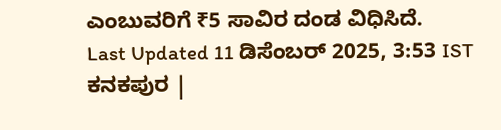ಎಂಬುವರಿಗೆ ₹5 ಸಾವಿರ ದಂಡ ವಿಧಿಸಿದೆ.
Last Updated 11 ಡಿಸೆಂಬರ್ 2025, 3:53 IST
ಕನಕಪುರ |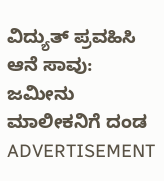ವಿದ್ಯುತ್ ಪ್ರವಹಿಸಿ ಆನೆ ಸಾವು: ಜಮೀನು ಮಾಲೀಕನಿಗೆ ದಂಡ
ADVERTISEMENT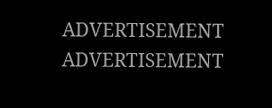ADVERTISEMENT
ADVERTISEMENT